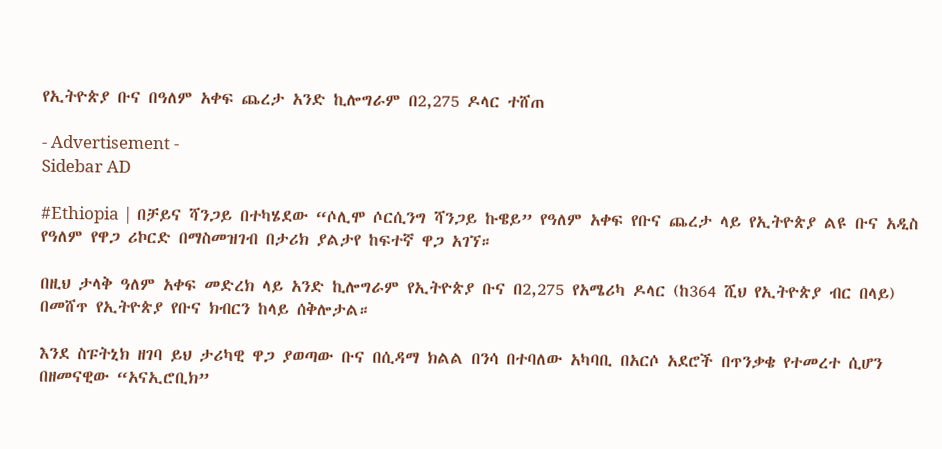የኢትዮጵያ ቡና በዓለም አቀፍ ጨረታ አንድ ኪሎግራም በ2,275 ዶላር ተሸጠ

- Advertisement -
Sidebar AD

#Ethiopia | በቻይና ሻንጋይ በተካሄደው “ሶሊሞ ሶርሲንግ ሻንጋይ ኩዌይ” የዓለም አቀፍ የቡና ጨረታ ላይ የኢትዮጵያ ልዩ ቡና አዲስ የዓለም የዋጋ ሪኮርድ በማስመዝገብ በታሪክ ያልታየ ከፍተኛ ዋጋ አገኘ።

በዚህ ታላቅ ዓለም አቀፍ መድረክ ላይ አንድ ኪሎግራም የኢትዮጵያ ቡና በ2,275 የአሜሪካ ዶላር (ከ364 ሺህ የኢትዮጵያ ብር በላይ) በመሸጥ የኢትዮጵያ የቡና ክብርን ከላይ ሰቅሎታል።

እንደ ስፑትኒክ ዘገባ ይህ ታሪካዊ ዋጋ ያወጣው ቡና በሲዳማ ክልል በንሳ በተባለው አካባቢ በአርሶ አደሮች በጥንቃቄ የተመረተ ሲሆን በዘመናዊው “አናኢሮቢክ”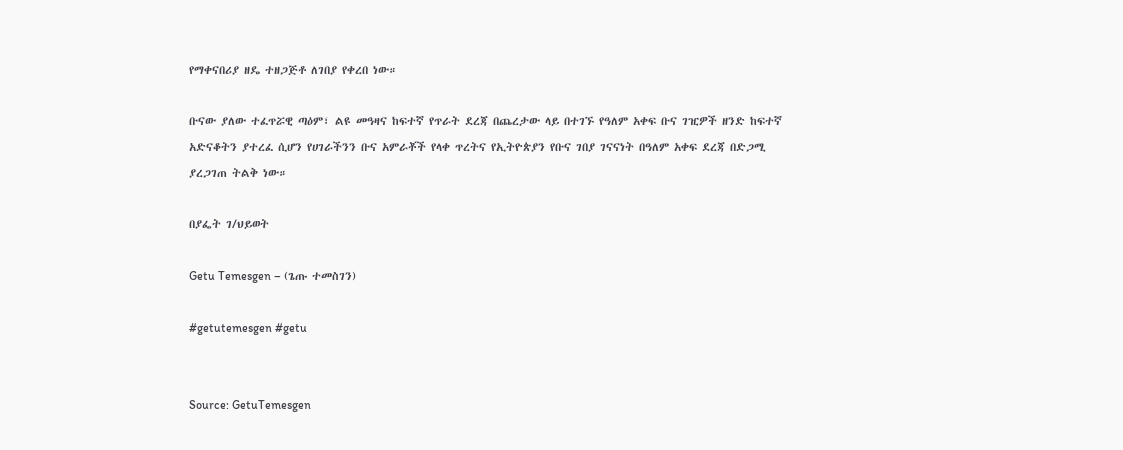የማቀናበሪያ ዘዴ ተዘጋጅቶ ለገበያ የቀረበ ነው።

ቡናው ያለው ተፈጥሯዊ ጣዕም፣ ልዩ መዓዛና ከፍተኛ የጥራት ደረጃ በጨረታው ላይ በተገኙ የዓለም አቀፍ ቡና ገዢዎች ዘንድ ከፍተኛ አድናቆትን ያተረፈ ሲሆን የሀገራችንን ቡና አምራቾች የላቀ ጥረትና የኢትዮጵያን የቡና ገበያ ገናናነት በዓለም አቀፍ ደረጃ በድጋሚ ያረጋገጠ ትልቅ ነው።

በያፌት ገ/ህይወት

Getu Temesgen – (ጌጡ ተመስገን)

#getutemesgen #getu


Source: GetuTemesgen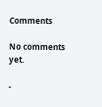Comments

No comments yet.

-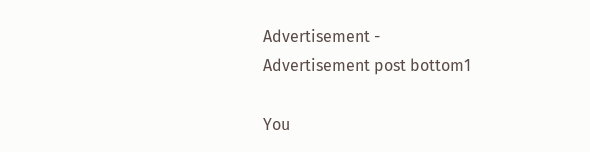Advertisement -
Advertisement post bottom1

You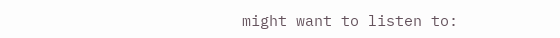might want to listen to: